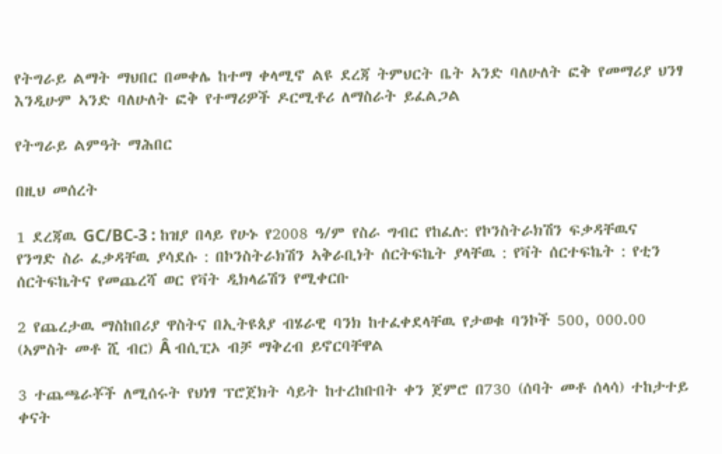የትግራይ ልማት ማህበር በመቀሌ ከተማ ቀላሚኖ ልዩ ደረጃ ትምህርት ቤት ኣንድ ባለሁለት ፎቅ የመማሪያ ህንፃ እንዲሁም ኣንድ ባለሁለት ፎቅ የተማሪዎች ዶርሚቶሪ ለማስራት ይፈልጋል

የትግራይ ልምዓት ማሕበር

በዚህ መሰረት

1 ደረጃዉ GC/BC-3 : ከዝያ በላይ የሁኑ የ2008 ዓ/ም የስራ ግብር የከፈሉ: የኮንስትራክሽን ፍቃዳቸዉና የንግድ ስራ ፈቃዳቸዉ ያሳደሱ : በኮንስትራክሽን ኣቅራቢነት ሰርትፍኬት ያላቸዉ : የቫት ሰርተፍኬት : የቲን ሰርትፍኬትና የመጨረሻ ወር የቫት ዲክላሬሽን የሚቀርቡ

2 የጨረታዉ ማስከበሪያ ዋስትና በኢትዩጰያ ብሄራዊ ባንክ ከተፈቀደላቸዉ የታወቁ ባንኮች 500, 000.00 (ኣምስት መቶ ሺ ብር) Â ብሲፒኦ ብቻ ማቅረብ ይኖርባቸዋል

3 ተጨጫራቾች ለሚሰሩት የህነፃ ፕሮጀክት ሳይት ከተረከቡበት ቀን ጀምሮ በ730 (ሰባት መቶ ሰላሳ) ተከታተይ ቀናት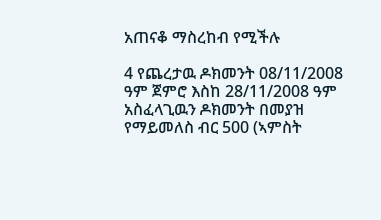አጠናቆ ማስረከብ የሚችሉ

4 የጨረታዉ ዶክመንት 08/11/2008 ዓም ጀምሮ እስከ 28/11/2008 ዓም አስፈላጊዉን ዶክመንት በመያዝ የማይመለስ ብር 500 (ኣምስት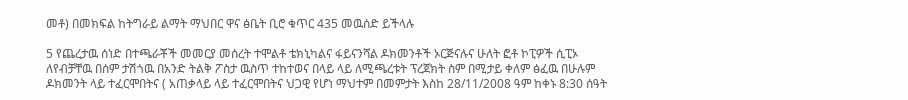መቶ) በመክፍል ከትግራይ ልማት ማህበር ዋና ፅቤት ቢሮ ቁጥር 435 መዉሰድ ይችላሉ

5 የጨረታዉ ሰነድ በተጫራቾች መመርያ መሰረት ተሞልቶ ቴክኒካልና ፋይናንሻል ዶክመንቶች ኦርጅናሉና ሁለት ፎቶ ኮፒዎች ሲፒኦ ለየብቻቸዉ በሰም ታሽጎዉ በአንድ ትልቅ ፖስታ ዉስጥ ተከተወና በላይ ላይ ለሚጫረቱት ፕረጀክት ስም በሚታይ ቀለም ፅፈዉ በሁሉም ዶክመንት ላይ ተፈርሞበትና ( አጠቃላይ ላይ ተፈርሞበትና ህጋዊ የሆነ ማህተም በመምታት እስከ 28/11/2008 ዓም ከቀኑ 8:30 ሰዓት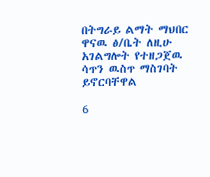በትግራይ ልማት ማህበር ዋናዉ ፅ/ቤት ለዚሁ አገልግሎት የተዘጋጀዉ ሳጥን ዉስጥ ማስገባት ይኖርባቸዋል

6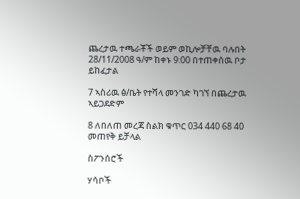ጨረታዉ ተጫራቾች ወይም ወኪሎቻቸዉ ባሉበት 28/11/2008 ዓ/ም ከቀኑ 9:00 በተጠቀሰዉ ቦታ ይከፈታል

7 ኣስሪዉ ፅ/ቤት የተሻላ መንገድ ካገኘ በጨረታዉ ኣይጋደድም

8 ለበለጠ መረጃ ስልክ ቁጥር 034 440 68 40 መጠየቅ ይቻላል

ስፖንሰሮች

ሃሳቦች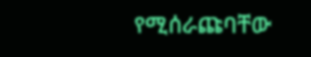የሚሰራጩባቸው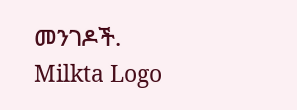መንገዶች.
Milkta Logo